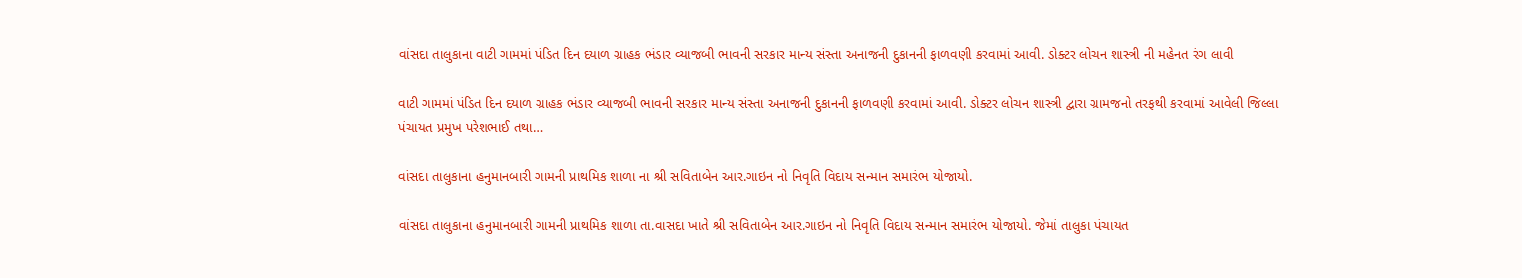વાંસદા તાલુકાના વાટી ગામમાં પંડિત દિન દયાળ ગ્રાહક ભંડાર વ્યાજબી ભાવની સરકાર માન્ય સંસ્તા અનાજની દુકાનની ફાળવણી કરવામાં આવી. ડોક્ટર લોચન શાસ્ત્રી ની મહેનત રંગ લાવી

વાટી ગામમાં પંડિત દિન દયાળ ગ્રાહક ભંડાર વ્યાજબી ભાવની સરકાર માન્ય સંસ્તા અનાજની દુકાનની ફાળવણી કરવામાં આવી. ડોક્ટર લોચન શાસ્ત્રી દ્વારા ગ્રામજનો તરફથી કરવામાં આવેલી જિલ્લા પંચાયત પ્રમુખ પરેશભાઈ તથા…

વાંસદા તાલુકાના હનુમાનબારી ગામની પ્રાથમિક શાળા ના શ્રી સવિતાબેન આર.ગાઇન નો નિવૃતિ વિદાય સન્માન સમારંભ યોજાયો.

વાંસદા તાલુકાના હનુમાનબારી ગામની પ્રાથમિક શાળા તા.વાસદા ખાતે શ્રી સવિતાબેન આર.ગાઇન નો નિવૃતિ વિદાય સન્માન સમારંભ યોજાયો. જેમાં તાલુકા પંચાયત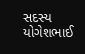સદસ્ય યોગેશભાઈ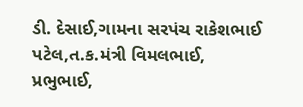ડી. દેસાઈ,ગામના સરપંચ રાકેશભાઈ પટેલ,ત.ક.મંત્રી વિમલભાઈ, પ્રભુભાઈ,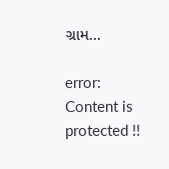ગ્રામ…

error: Content is protected !!